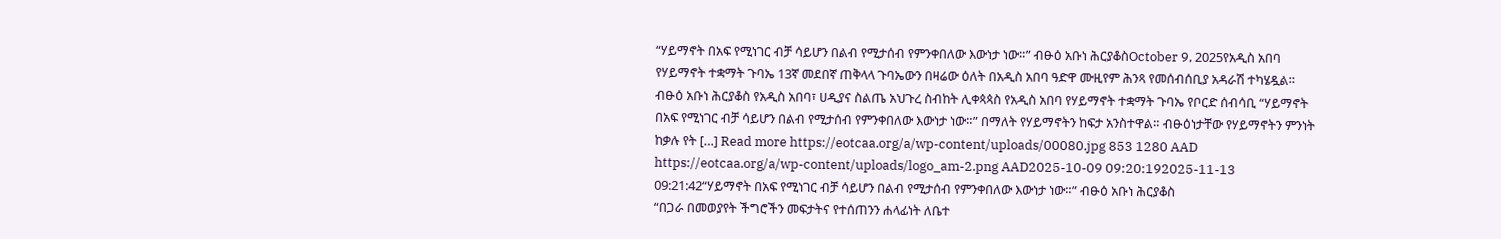“ሃይማኖት በአፍ የሚነገር ብቻ ሳይሆን በልብ የሚታሰብ የምንቀበለው እውነታ ነው።” ብፁዕ አቡነ ሕርያቆስOctober 9, 2025የአዲስ አበባ የሃይማኖት ተቋማት ጉባኤ 13ኛ መደበኛ ጠቅላላ ጉባኤውን በዛሬው ዕለት በአዲስ አበባ ዓድዋ ሙዚየም ሕንጻ የመሰብሰቢያ አዳራሽ ተካሄዷል። ብፁዕ አቡነ ሕርያቆስ የአዲስ አበባ፣ ሀዲያና ስልጤ አህጉረ ስብከት ሊቀጳጳስ የአዲስ አበባ የሃይማኖት ተቋማት ጉባኤ የቦርድ ሰብሳቢ “ሃይማኖት በአፍ የሚነገር ብቻ ሳይሆን በልብ የሚታሰብ የምንቀበለው እውነታ ነው።” በማለት የሃይማኖትን ከፍታ አንስተዋል። ብፁዕነታቸው የሃይማኖትን ምንነት ከቃሉ የት […] Read more https://eotcaa.org/a/wp-content/uploads/00080.jpg 853 1280 AAD https://eotcaa.org/a/wp-content/uploads/logo_am-2.png AAD2025-10-09 09:20:192025-11-13 09:21:42“ሃይማኖት በአፍ የሚነገር ብቻ ሳይሆን በልብ የሚታሰብ የምንቀበለው እውነታ ነው።” ብፁዕ አቡነ ሕርያቆስ
“በጋራ በመወያየት ችግሮችን መፍታትና የተሰጠንን ሐላፊነት ለቤተ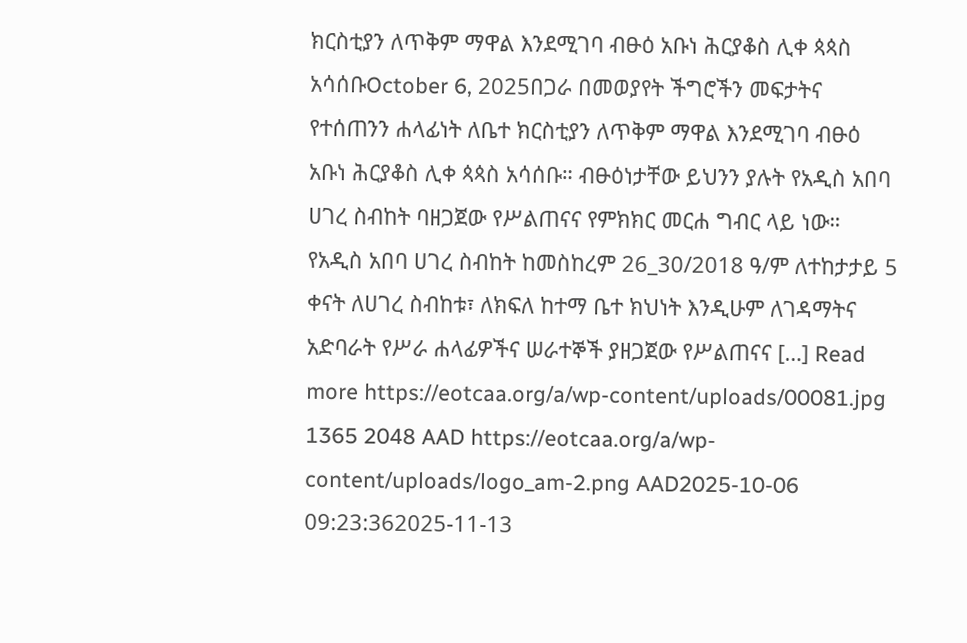ክርስቲያን ለጥቅም ማዋል እንደሚገባ ብፁዕ አቡነ ሕርያቆስ ሊቀ ጳጳስ አሳሰቡOctober 6, 2025በጋራ በመወያየት ችግሮችን መፍታትና የተሰጠንን ሐላፊነት ለቤተ ክርስቲያን ለጥቅም ማዋል እንደሚገባ ብፁዕ አቡነ ሕርያቆስ ሊቀ ጳጳስ አሳሰቡ። ብፁዕነታቸው ይህንን ያሉት የአዲስ አበባ ሀገረ ስብከት ባዘጋጀው የሥልጠናና የምክክር መርሐ ግብር ላይ ነው። የአዲስ አበባ ሀገረ ስብከት ከመስከረም 26_30/2018 ዓ/ም ለተከታታይ 5 ቀናት ለሀገረ ስብከቱ፣ ለክፍለ ከተማ ቤተ ክህነት እንዲሁም ለገዳማትና አድባራት የሥራ ሐላፊዎችና ሠራተኞች ያዘጋጀው የሥልጠናና […] Read more https://eotcaa.org/a/wp-content/uploads/00081.jpg 1365 2048 AAD https://eotcaa.org/a/wp-content/uploads/logo_am-2.png AAD2025-10-06 09:23:362025-11-13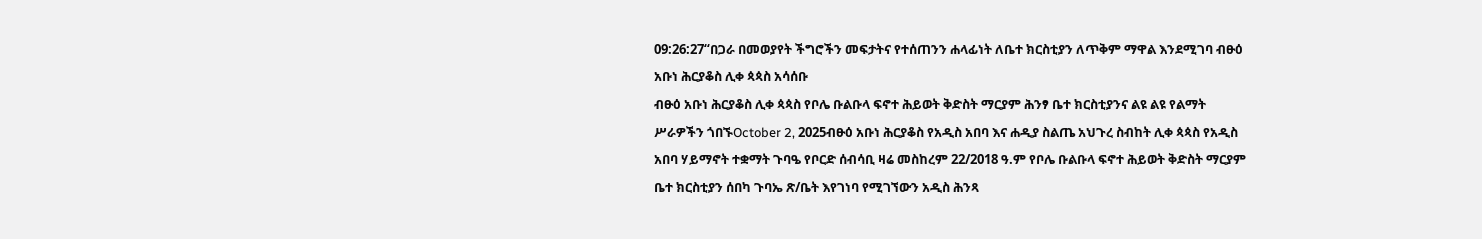09:26:27“በጋራ በመወያየት ችግሮችን መፍታትና የተሰጠንን ሐላፊነት ለቤተ ክርስቲያን ለጥቅም ማዋል እንደሚገባ ብፁዕ አቡነ ሕርያቆስ ሊቀ ጳጳስ አሳሰቡ
ብፁዕ አቡነ ሕርያቆስ ሊቀ ጳጳስ የቦሌ ቡልቡላ ፍኖተ ሕይወት ቅድስት ማርያም ሕንፃ ቤተ ክርስቲያንና ልዩ ልዩ የልማት ሥራዎችን ጎበኙOctober 2, 2025ብፁዕ አቡነ ሕርያቆስ የአዲስ አበባ እና ሐዲያ ስልጤ አህጉረ ስብከት ሊቀ ጳጳስ የአዲስ አበባ ሃይማኖት ተቋማት ጉባዔ የቦርድ ሰብሳቢ ዛሬ መስከረም 22/2018 ዓ.ም የቦሌ ቡልቡላ ፍኖተ ሕይወት ቅድስት ማርያም ቤተ ክርስቲያን ሰበካ ጉባኤ ጽ/ቤት እየገነባ የሚገኘውን አዲስ ሕንጻ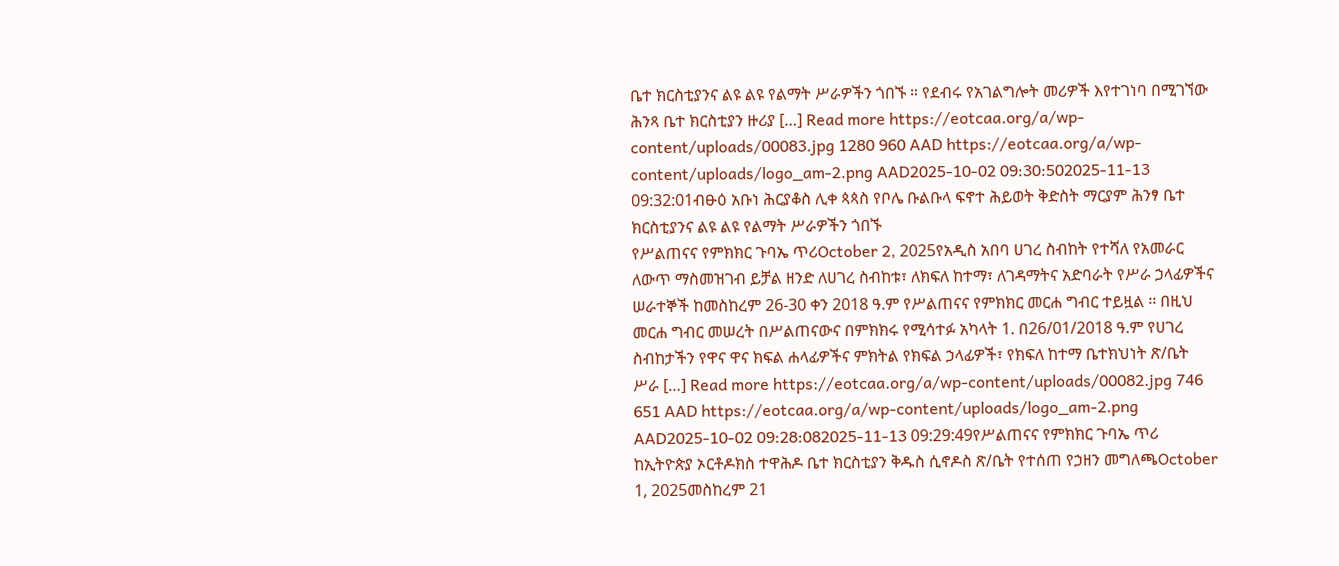ቤተ ክርስቲያንና ልዩ ልዩ የልማት ሥራዎችን ጎበኙ ። የደብሩ የአገልግሎት መሪዎች እየተገነባ በሚገኘው ሕንጻ ቤተ ክርስቲያን ዙሪያ […] Read more https://eotcaa.org/a/wp-content/uploads/00083.jpg 1280 960 AAD https://eotcaa.org/a/wp-content/uploads/logo_am-2.png AAD2025-10-02 09:30:502025-11-13 09:32:01ብፁዕ አቡነ ሕርያቆስ ሊቀ ጳጳስ የቦሌ ቡልቡላ ፍኖተ ሕይወት ቅድስት ማርያም ሕንፃ ቤተ ክርስቲያንና ልዩ ልዩ የልማት ሥራዎችን ጎበኙ
የሥልጠናና የምክክር ጉባኤ ጥሪOctober 2, 2025የአዲስ አበባ ሀገረ ስብከት የተሻለ የአመራር ለውጥ ማስመዝገብ ይቻል ዘንድ ለሀገረ ስብከቱ፣ ለክፍለ ከተማ፣ ለገዳማትና አድባራት የሥራ ኃላፊዎችና ሠራተኞች ከመስከረም 26-30 ቀን 2018 ዓ.ም የሥልጠናና የምክክር መርሐ ግብር ተይዟል ፡፡ በዚህ መርሐ ግብር መሠረት በሥልጠናውና በምክክሩ የሚሳተፉ አካላት 1. በ26/01/2018 ዓ.ም የሀገረ ስብከታችን የዋና ዋና ክፍል ሐላፊዎችና ምክትል የክፍል ኃላፊዎች፣ የክፍለ ከተማ ቤተክህነት ጽ/ቤት ሥራ […] Read more https://eotcaa.org/a/wp-content/uploads/00082.jpg 746 651 AAD https://eotcaa.org/a/wp-content/uploads/logo_am-2.png AAD2025-10-02 09:28:082025-11-13 09:29:49የሥልጠናና የምክክር ጉባኤ ጥሪ
ከኢትዮጵያ ኦርቶዶክስ ተዋሕዶ ቤተ ክርስቲያን ቅዱስ ሲኖዶስ ጽ/ቤት የተሰጠ የኃዘን መግለጫOctober 1, 2025መስከረም 21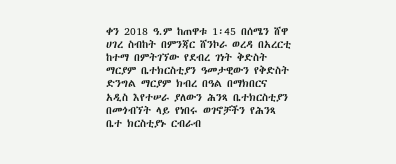ቀን 2018 ዓ.ም ከጠዋቱ 1፡45 በሰሜን ሸዋ ሀገረ ስብከት በምንጃር ሸንኮራ ወረዳ በአረርቲ ከተማ በምትገኘው የደብረ ገነት ቅድስት ማርያም ቤተክርስቲያን ዓመታዊውን የቅድስት ድንግል ማርያም ክብረ በዓል በማክበርና አዲስ እየተሠራ ያለውን ሕንጻ ቤተክርስቲያን በመጎብኘት ላይ የነበሩ ወገኖቻችን የሕንጻ ቤተ ክርስቲያኑ ርብራብ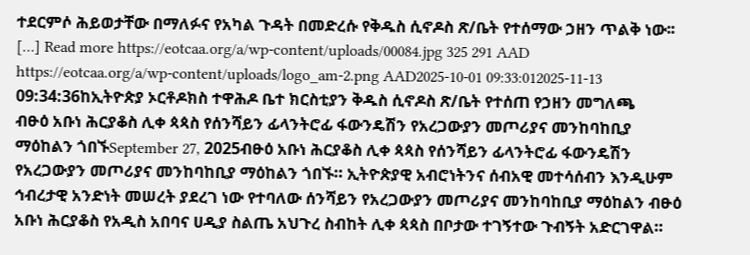ተደርምሶ ሕይወታቸው በማለፉና የአካል ጉዳት በመድረሱ የቅዱስ ሲኖዶስ ጽ/ቤት የተሰማው ኃዘን ጥልቅ ነው፡፡ […] Read more https://eotcaa.org/a/wp-content/uploads/00084.jpg 325 291 AAD https://eotcaa.org/a/wp-content/uploads/logo_am-2.png AAD2025-10-01 09:33:012025-11-13 09:34:36ከኢትዮጵያ ኦርቶዶክስ ተዋሕዶ ቤተ ክርስቲያን ቅዱስ ሲኖዶስ ጽ/ቤት የተሰጠ የኃዘን መግለጫ
ብፁዕ አቡነ ሕርያቆስ ሊቀ ጳጳስ የሰንሻይን ፊላንትሮፊ ፋውንዴሽን የአረጋውያን መጦሪያና መንከባከቢያ ማዕከልን ጎበኙSeptember 27, 2025ብፁዕ አቡነ ሕርያቆስ ሊቀ ጳጳስ የሰንሻይን ፊላንትሮፊ ፋውንዴሽን የአረጋውያን መጦሪያና መንከባከቢያ ማዕከልን ጎበኙ። ኢትዮጵያዊ አብሮነትንና ሰብአዊ መተሳሰብን እንዲሁም ኅብረታዊ አንድነት መሠረት ያደረገ ነው የተባለው ሰንሻይን የአረጋውያን መጦሪያና መንከባከቢያ ማዕከልን ብፁዕ አቡነ ሕርያቆስ የአዲስ አበባና ሀዲያ ስልጤ አህጉረ ስብከት ሊቀ ጳጳስ በቦታው ተገኝተው ጉብኝት አድርገዋል።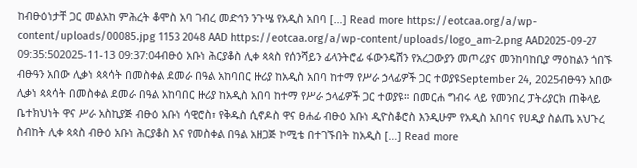ከብፁዕነታቸ ጋር መልአከ ምሕረት ቆሞስ አባ ገብረ መድኅን ንጉሤ የአዲስ አበባ […] Read more https://eotcaa.org/a/wp-content/uploads/00085.jpg 1153 2048 AAD https://eotcaa.org/a/wp-content/uploads/logo_am-2.png AAD2025-09-27 09:35:502025-11-13 09:37:04ብፁዕ አቡነ ሕርያቆስ ሊቀ ጳጳስ የሰንሻይን ፊላንትሮፊ ፋውንዴሽን የአረጋውያን መጦሪያና መንከባከቢያ ማዕከልን ጎበኙ
ብፁዓን አበው ሊቃነ ጳጳሳት በመስቀል ደመራ በዓል አከባበር ዙሪያ ከአዲስ አበባ ከተማ የሥራ ኃላፊዎች ጋር ተወያዩSeptember 24, 2025ብፁዓን አበው ሊቃነ ጳጳሳት በመስቀል ደመራ በዓል አከባበር ዙሪያ ከአዲስ አበባ ከተማ የሥራ ኃላፊዎች ጋር ተወያዩ። በመርሐ ግብሩ ላይ የመንበረ ፓትሪያርክ ጠቅላይ ቤተክህነት ዋና ሥራ አስኪያጅ ብፁዕ አቡነ ሳዊሮስ፣ የቅዱስ ሲኖዶስ ዋና ፀሐፊ ብፁዕ አቡነ ዲዮስቆሮስ እንዲሁም የአዲስ አበባና የሀዲያ ስልጤ አህጉረ ስብከት ሊቀ ጳጳስ ብፁዕ አቡነ ሕርያቆስ እና የመስቀል በዓል አዘጋጅ ኮሚቴ በተገኙበት ከአዲስ […] Read more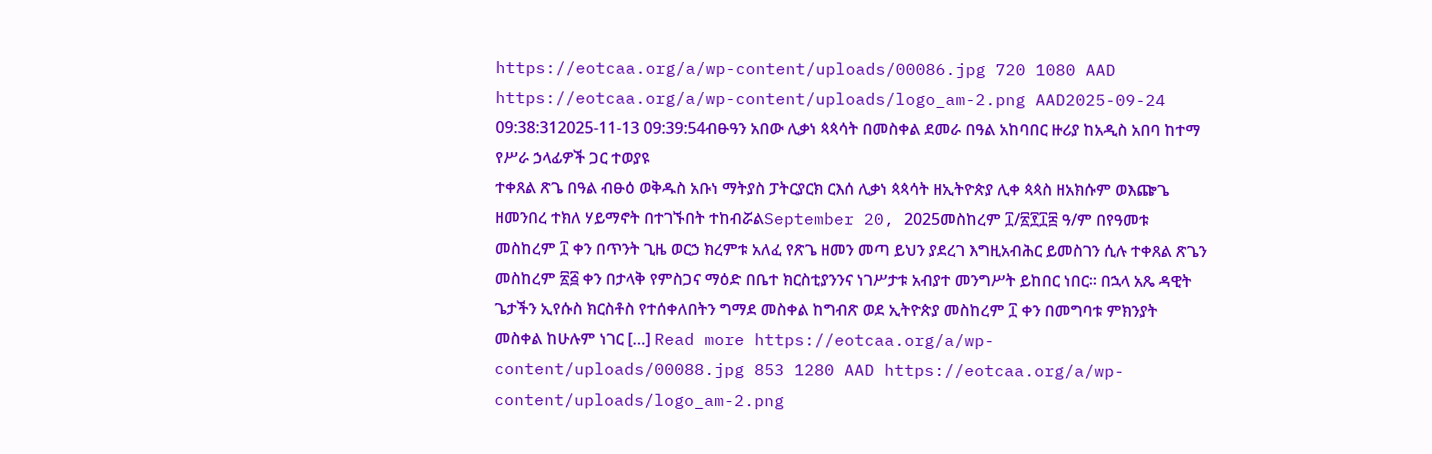https://eotcaa.org/a/wp-content/uploads/00086.jpg 720 1080 AAD https://eotcaa.org/a/wp-content/uploads/logo_am-2.png AAD2025-09-24 09:38:312025-11-13 09:39:54ብፁዓን አበው ሊቃነ ጳጳሳት በመስቀል ደመራ በዓል አከባበር ዙሪያ ከአዲስ አበባ ከተማ የሥራ ኃላፊዎች ጋር ተወያዩ
ተቀጸል ጽጌ በዓል ብፁዕ ወቅዱስ አቡነ ማትያስ ፓትርያርክ ርእሰ ሊቃነ ጳጳሳት ዘኢትዮጵያ ሊቀ ጳጳስ ዘአክሱም ወእጬጌ ዘመንበረ ተክለ ሃይማኖት በተገኙበት ተከብሯልSeptember 20, 2025መስከረም ፲/፳፻፲፰ ዓ/ም በየዓመቱ መስከረም ፲ ቀን በጥንት ጊዜ ወርኃ ክረምቱ አለፈ የጽጌ ዘመን መጣ ይህን ያደረገ እግዚአብሕር ይመስገን ሲሉ ተቀጸል ጽጌን መስከረም ፳፭ ቀን በታላቅ የምስጋና ማዕድ በቤተ ክርስቲያንንና ነገሥታቱ አብያተ መንግሥት ይከበር ነበር። በኋላ አጼ ዳዊት ጌታችን ኢየሱስ ክርስቶስ የተሰቀለበትን ግማደ መስቀል ከግብጽ ወደ ኢትዮጵያ መስከረም ፲ ቀን በመግባቱ ምክንያት መስቀል ከሁሉም ነገር […] Read more https://eotcaa.org/a/wp-content/uploads/00088.jpg 853 1280 AAD https://eotcaa.org/a/wp-content/uploads/logo_am-2.png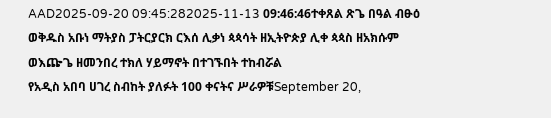AAD2025-09-20 09:45:282025-11-13 09:46:46ተቀጸል ጽጌ በዓል ብፁዕ ወቅዱስ አቡነ ማትያስ ፓትርያርክ ርእሰ ሊቃነ ጳጳሳት ዘኢትዮጵያ ሊቀ ጳጳስ ዘአክሱም ወእጬጌ ዘመንበረ ተክለ ሃይማኖት በተገኙበት ተከብሯል
የአዲስ አበባ ሀገረ ስብከት ያለፉት 100 ቀናትና ሥራዎቹSeptember 20,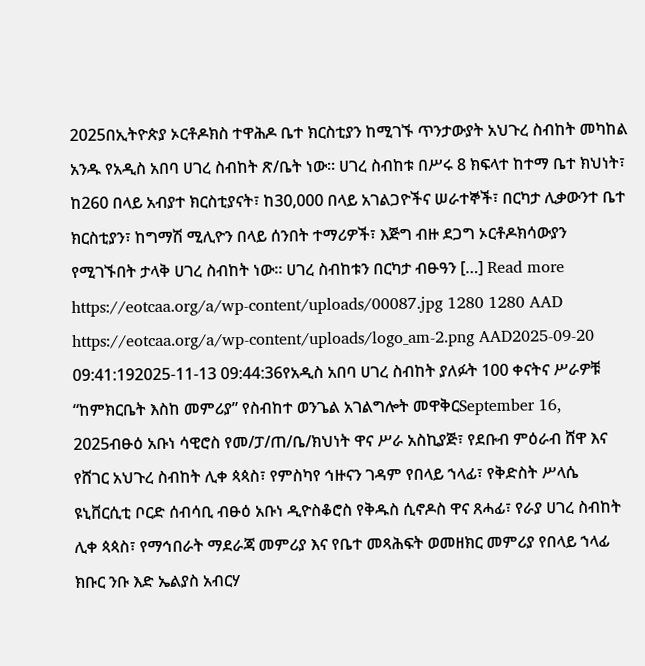2025በኢትዮጵያ ኦርቶዶክስ ተዋሕዶ ቤተ ክርስቲያን ከሚገኙ ጥንታውያት አህጉረ ስብከት መካከል አንዱ የአዲስ አበባ ሀገረ ስብከት ጽ/ቤት ነው። ሀገረ ስብከቱ በሥሩ 8 ክፍላተ ከተማ ቤተ ክህነት፣ ከ260 በላይ አብያተ ክርስቲያናት፣ ከ30,000 በላይ አገልጋዮችና ሠራተኞች፣ በርካታ ሊቃውንተ ቤተ ክርስቲያን፣ ከግማሽ ሚሊዮን በላይ ሰንበት ተማሪዎች፣ እጅግ ብዙ ደጋግ ኦርቶዶክሳውያን የሚገኙበት ታላቅ ሀገረ ስብከት ነው። ሀገረ ስብከቱን በርካታ ብፁዓን […] Read more https://eotcaa.org/a/wp-content/uploads/00087.jpg 1280 1280 AAD https://eotcaa.org/a/wp-content/uploads/logo_am-2.png AAD2025-09-20 09:41:192025-11-13 09:44:36የአዲስ አበባ ሀገረ ስብከት ያለፉት 100 ቀናትና ሥራዎቹ
“ከምክርቤት እስከ መምሪያ” የስብከተ ወንጌል አገልግሎት መዋቅርSeptember 16, 2025ብፁዕ አቡነ ሳዊሮስ የመ/ፓ/ጠ/ቤ/ክህነት ዋና ሥራ አስኪያጅ፣ የደቡብ ምዕራብ ሸዋ እና የሸገር አህጉረ ስብከት ሊቀ ጳጳስ፣ የምስካየ ኅዙናን ገዳም የበላይ ኀላፊ፣ የቅድስት ሥላሴ ዩኒቨርሲቲ ቦርድ ሰብሳቢ ብፁዕ አቡነ ዲዮስቆሮስ የቅዱስ ሲኖዶስ ዋና ጸሓፊ፣ የራያ ሀገረ ስብከት ሊቀ ጳጳስ፣ የማኅበራት ማደራጃ መምሪያ እና የቤተ መጻሕፍት ወመዘክር መምሪያ የበላይ ኀላፊ ክቡር ንቡ እድ ኤልያስ አብርሃ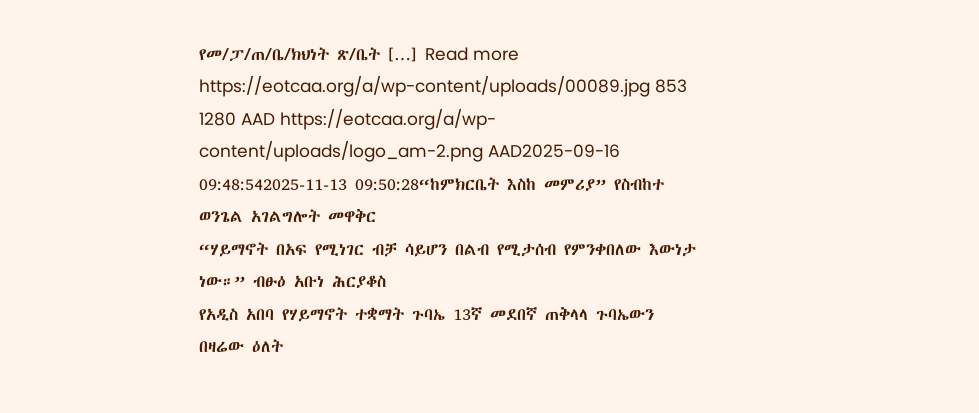የመ/ፓ/ጠ/ቤ/ክህነት ጽ/ቤት […] Read more https://eotcaa.org/a/wp-content/uploads/00089.jpg 853 1280 AAD https://eotcaa.org/a/wp-content/uploads/logo_am-2.png AAD2025-09-16 09:48:542025-11-13 09:50:28“ከምክርቤት እስከ መምሪያ” የስብከተ ወንጌል አገልግሎት መዋቅር
“ሃይማኖት በአፍ የሚነገር ብቻ ሳይሆን በልብ የሚታሰብ የምንቀበለው እውነታ ነው።” ብፁዕ አቡነ ሕርያቆስ
የአዲስ አበባ የሃይማኖት ተቋማት ጉባኤ 13ኛ መደበኛ ጠቅላላ ጉባኤውን በዛሬው ዕለት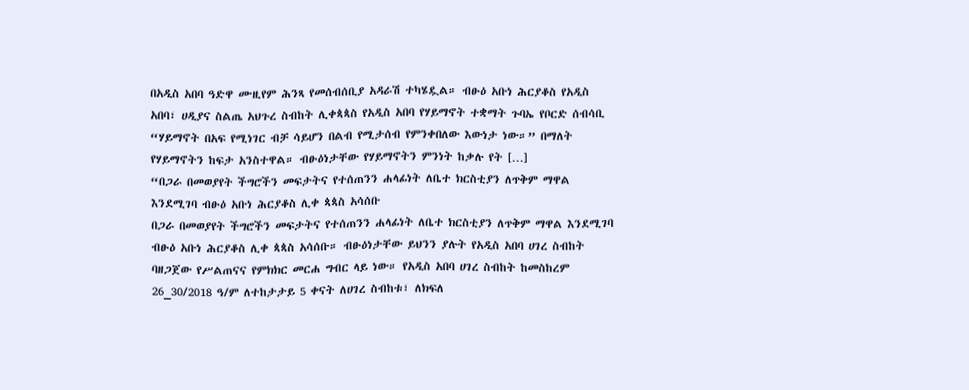በአዲስ አበባ ዓድዋ ሙዚየም ሕንጻ የመሰብሰቢያ አዳራሽ ተካሄዷል። ብፁዕ አቡነ ሕርያቆስ የአዲስ አበባ፣ ሀዲያና ስልጤ አህጉረ ስብከት ሊቀጳጳስ የአዲስ አበባ የሃይማኖት ተቋማት ጉባኤ የቦርድ ሰብሳቢ “ሃይማኖት በአፍ የሚነገር ብቻ ሳይሆን በልብ የሚታሰብ የምንቀበለው እውነታ ነው።” በማለት የሃይማኖትን ከፍታ አንስተዋል። ብፁዕነታቸው የሃይማኖትን ምንነት ከቃሉ የት […]
“በጋራ በመወያየት ችግሮችን መፍታትና የተሰጠንን ሐላፊነት ለቤተ ክርስቲያን ለጥቅም ማዋል እንደሚገባ ብፁዕ አቡነ ሕርያቆስ ሊቀ ጳጳስ አሳሰቡ
በጋራ በመወያየት ችግሮችን መፍታትና የተሰጠንን ሐላፊነት ለቤተ ክርስቲያን ለጥቅም ማዋል እንደሚገባ ብፁዕ አቡነ ሕርያቆስ ሊቀ ጳጳስ አሳሰቡ። ብፁዕነታቸው ይህንን ያሉት የአዲስ አበባ ሀገረ ስብከት ባዘጋጀው የሥልጠናና የምክክር መርሐ ግብር ላይ ነው። የአዲስ አበባ ሀገረ ስብከት ከመስከረም 26_30/2018 ዓ/ም ለተከታታይ 5 ቀናት ለሀገረ ስብከቱ፣ ለክፍለ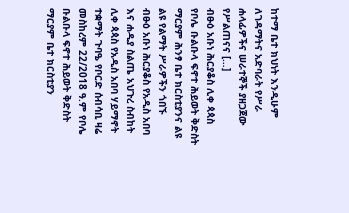ከተማ ቤተ ክህነት እንዲሁም ለገዳማትና አድባራት የሥራ ሐላፊዎችና ሠራተኞች ያዘጋጀው የሥልጠናና […]
ብፁዕ አቡነ ሕርያቆስ ሊቀ ጳጳስ የቦሌ ቡልቡላ ፍኖተ ሕይወት ቅድስት ማርያም ሕንፃ ቤተ ክርስቲያንና ልዩ ልዩ የልማት ሥራዎችን ጎበኙ
ብፁዕ አቡነ ሕርያቆስ የአዲስ አበባ እና ሐዲያ ስልጤ አህጉረ ስብከት ሊቀ ጳጳስ የአዲስ አበባ ሃይማኖት ተቋማት ጉባዔ የቦርድ ሰብሳቢ ዛሬ መስከረም 22/2018 ዓ.ም የቦሌ ቡልቡላ ፍኖተ ሕይወት ቅድስት ማርያም ቤተ ክርስቲያን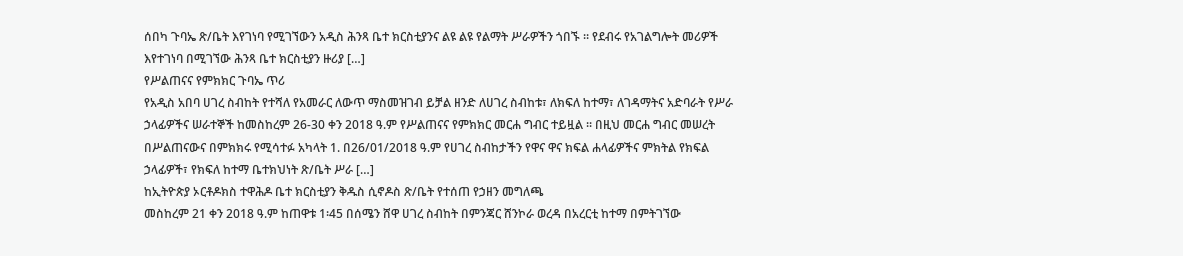ሰበካ ጉባኤ ጽ/ቤት እየገነባ የሚገኘውን አዲስ ሕንጻ ቤተ ክርስቲያንና ልዩ ልዩ የልማት ሥራዎችን ጎበኙ ። የደብሩ የአገልግሎት መሪዎች እየተገነባ በሚገኘው ሕንጻ ቤተ ክርስቲያን ዙሪያ […]
የሥልጠናና የምክክር ጉባኤ ጥሪ
የአዲስ አበባ ሀገረ ስብከት የተሻለ የአመራር ለውጥ ማስመዝገብ ይቻል ዘንድ ለሀገረ ስብከቱ፣ ለክፍለ ከተማ፣ ለገዳማትና አድባራት የሥራ ኃላፊዎችና ሠራተኞች ከመስከረም 26-30 ቀን 2018 ዓ.ም የሥልጠናና የምክክር መርሐ ግብር ተይዟል ፡፡ በዚህ መርሐ ግብር መሠረት በሥልጠናውና በምክክሩ የሚሳተፉ አካላት 1. በ26/01/2018 ዓ.ም የሀገረ ስብከታችን የዋና ዋና ክፍል ሐላፊዎችና ምክትል የክፍል ኃላፊዎች፣ የክፍለ ከተማ ቤተክህነት ጽ/ቤት ሥራ […]
ከኢትዮጵያ ኦርቶዶክስ ተዋሕዶ ቤተ ክርስቲያን ቅዱስ ሲኖዶስ ጽ/ቤት የተሰጠ የኃዘን መግለጫ
መስከረም 21 ቀን 2018 ዓ.ም ከጠዋቱ 1፡45 በሰሜን ሸዋ ሀገረ ስብከት በምንጃር ሸንኮራ ወረዳ በአረርቲ ከተማ በምትገኘው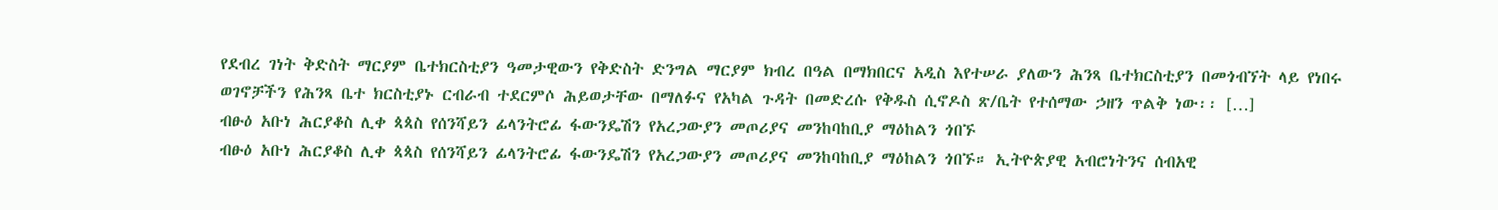የደብረ ገነት ቅድስት ማርያም ቤተክርስቲያን ዓመታዊውን የቅድስት ድንግል ማርያም ክብረ በዓል በማክበርና አዲስ እየተሠራ ያለውን ሕንጻ ቤተክርስቲያን በመጎብኘት ላይ የነበሩ ወገኖቻችን የሕንጻ ቤተ ክርስቲያኑ ርብራብ ተደርምሶ ሕይወታቸው በማለፉና የአካል ጉዳት በመድረሱ የቅዱስ ሲኖዶስ ጽ/ቤት የተሰማው ኃዘን ጥልቅ ነው፡፡ […]
ብፁዕ አቡነ ሕርያቆስ ሊቀ ጳጳስ የሰንሻይን ፊላንትሮፊ ፋውንዴሽን የአረጋውያን መጦሪያና መንከባከቢያ ማዕከልን ጎበኙ
ብፁዕ አቡነ ሕርያቆስ ሊቀ ጳጳስ የሰንሻይን ፊላንትሮፊ ፋውንዴሽን የአረጋውያን መጦሪያና መንከባከቢያ ማዕከልን ጎበኙ። ኢትዮጵያዊ አብሮነትንና ሰብአዊ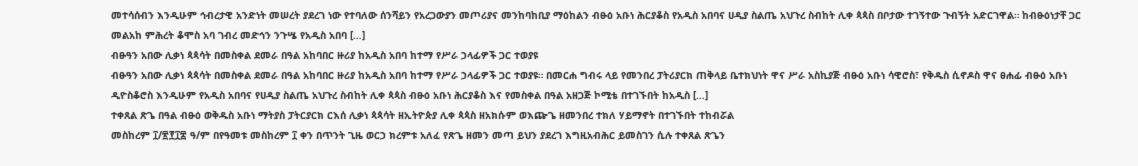መተሳሰብን እንዲሁም ኅብረታዊ አንድነት መሠረት ያደረገ ነው የተባለው ሰንሻይን የአረጋውያን መጦሪያና መንከባከቢያ ማዕከልን ብፁዕ አቡነ ሕርያቆስ የአዲስ አበባና ሀዲያ ስልጤ አህጉረ ስብከት ሊቀ ጳጳስ በቦታው ተገኝተው ጉብኝት አድርገዋል። ከብፁዕነታቸ ጋር መልአከ ምሕረት ቆሞስ አባ ገብረ መድኅን ንጉሤ የአዲስ አበባ […]
ብፁዓን አበው ሊቃነ ጳጳሳት በመስቀል ደመራ በዓል አከባበር ዙሪያ ከአዲስ አበባ ከተማ የሥራ ኃላፊዎች ጋር ተወያዩ
ብፁዓን አበው ሊቃነ ጳጳሳት በመስቀል ደመራ በዓል አከባበር ዙሪያ ከአዲስ አበባ ከተማ የሥራ ኃላፊዎች ጋር ተወያዩ። በመርሐ ግብሩ ላይ የመንበረ ፓትሪያርክ ጠቅላይ ቤተክህነት ዋና ሥራ አስኪያጅ ብፁዕ አቡነ ሳዊሮስ፣ የቅዱስ ሲኖዶስ ዋና ፀሐፊ ብፁዕ አቡነ ዲዮስቆሮስ እንዲሁም የአዲስ አበባና የሀዲያ ስልጤ አህጉረ ስብከት ሊቀ ጳጳስ ብፁዕ አቡነ ሕርያቆስ እና የመስቀል በዓል አዘጋጅ ኮሚቴ በተገኙበት ከአዲስ […]
ተቀጸል ጽጌ በዓል ብፁዕ ወቅዱስ አቡነ ማትያስ ፓትርያርክ ርእሰ ሊቃነ ጳጳሳት ዘኢትዮጵያ ሊቀ ጳጳስ ዘአክሱም ወእጬጌ ዘመንበረ ተክለ ሃይማኖት በተገኙበት ተከብሯል
መስከረም ፲/፳፻፲፰ ዓ/ም በየዓመቱ መስከረም ፲ ቀን በጥንት ጊዜ ወርኃ ክረምቱ አለፈ የጽጌ ዘመን መጣ ይህን ያደረገ እግዚአብሕር ይመስገን ሲሉ ተቀጸል ጽጌን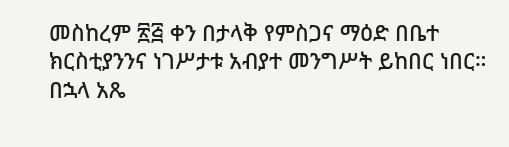መስከረም ፳፭ ቀን በታላቅ የምስጋና ማዕድ በቤተ ክርስቲያንንና ነገሥታቱ አብያተ መንግሥት ይከበር ነበር። በኋላ አጼ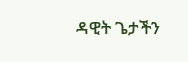ዳዊት ጌታችን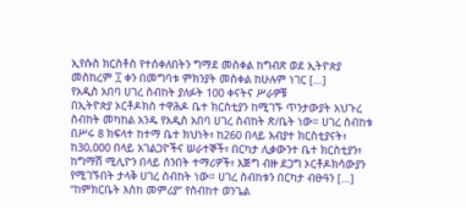ኢየሱስ ክርስቶስ የተሰቀለበትን ግማደ መስቀል ከግብጽ ወደ ኢትዮጵያ መስከረም ፲ ቀን በመግባቱ ምክንያት መስቀል ከሁሉም ነገር […]
የአዲስ አበባ ሀገረ ስብከት ያለፉት 100 ቀናትና ሥራዎቹ
በኢትዮጵያ ኦርቶዶክስ ተዋሕዶ ቤተ ክርስቲያን ከሚገኙ ጥንታውያት አህጉረ ስብከት መካከል አንዱ የአዲስ አበባ ሀገረ ስብከት ጽ/ቤት ነው። ሀገረ ስብከቱ በሥሩ 8 ክፍላተ ከተማ ቤተ ክህነት፣ ከ260 በላይ አብያተ ክርስቲያናት፣ ከ30,000 በላይ አገልጋዮችና ሠራተኞች፣ በርካታ ሊቃውንተ ቤተ ክርስቲያን፣ ከግማሽ ሚሊዮን በላይ ሰንበት ተማሪዎች፣ እጅግ ብዙ ደጋግ ኦርቶዶክሳውያን የሚገኙበት ታላቅ ሀገረ ስብከት ነው። ሀገረ ስብከቱን በርካታ ብፁዓን […]
“ከምክርቤት እስከ መምሪያ” የስብከተ ወንጌል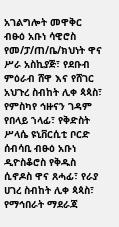አገልግሎት መዋቅር
ብፁዕ አቡነ ሳዊሮስ የመ/ፓ/ጠ/ቤ/ክህነት ዋና ሥራ አስኪያጅ፣ የደቡብ ምዕራብ ሸዋ እና የሸገር አህጉረ ስብከት ሊቀ ጳጳስ፣ የምስካየ ኅዙናን ገዳም የበላይ ኀላፊ፣ የቅድስት ሥላሴ ዩኒቨርሲቲ ቦርድ ሰብሳቢ ብፁዕ አቡነ ዲዮስቆሮስ የቅዱስ ሲኖዶስ ዋና ጸሓፊ፣ የራያ ሀገረ ስብከት ሊቀ ጳጳስ፣ የማኅበራት ማደራጃ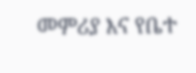መምሪያ እና የቤተ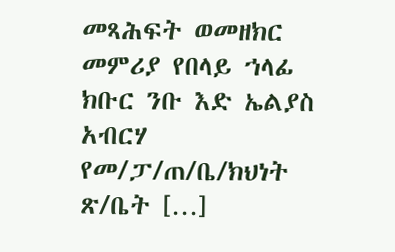መጻሕፍት ወመዘክር መምሪያ የበላይ ኀላፊ ክቡር ንቡ እድ ኤልያስ አብርሃ የመ/ፓ/ጠ/ቤ/ክህነት ጽ/ቤት […]